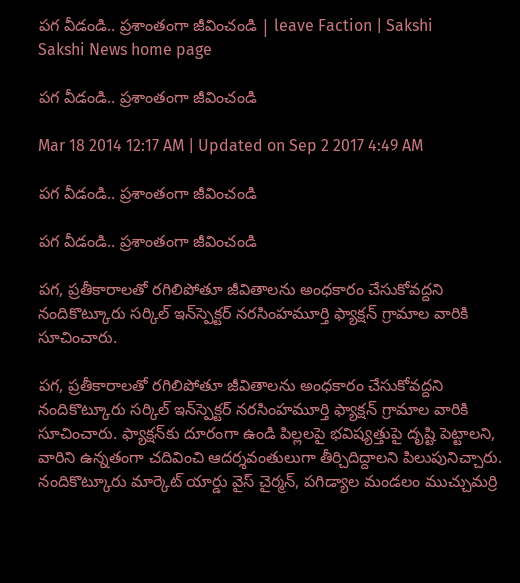పగ వీడండి.. ప్రశాంతంగా జీవించండి | leave Faction | Sakshi
Sakshi News home page

పగ వీడండి.. ప్రశాంతంగా జీవించండి

Mar 18 2014 12:17 AM | Updated on Sep 2 2017 4:49 AM

పగ వీడండి.. ప్రశాంతంగా జీవించండి

పగ వీడండి.. ప్రశాంతంగా జీవించండి

పగ, ప్రతీకారాలతో రగిలిపోతూ జీవితాలను అంధకారం చేసుకోవద్దని నందికొట్కూరు సర్కిల్ ఇన్‌స్పెక్టర్ నరసింహమూర్తి ఫ్యాక్షన్ గ్రామాల వారికి సూచించారు.

పగ, ప్రతీకారాలతో రగిలిపోతూ జీవితాలను అంధకారం చేసుకోవద్దని నందికొట్కూరు సర్కిల్ ఇన్‌స్పెక్టర్ నరసింహమూర్తి ఫ్యాక్షన్ గ్రామాల వారికి సూచించారు. ఫ్యాక్షన్‌కు దూరంగా ఉండి పిల్లలపై భవిష్యత్తుపై దృష్టి పెట్టాలని, వారిని ఉన్నతంగా చదివించి ఆదర్శవంతులుగా తీర్చిదిద్దాలని పిలుపునిచ్చారు. నందికొట్కూరు మార్కెట్ యార్డు వైస్ చైర్మన్, పగిడ్యాల మండలం ముచ్చుమర్రి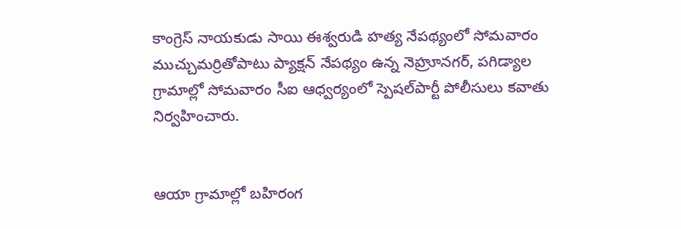కాంగ్రెస్ నాయకుడు సాయి ఈశ్వరుడి హత్య నేపథ్యంలో సోమవారం ముచ్చుమర్రితోపాటు ప్యాక్షన్ నేపథ్యం ఉన్న నెహ్రూనగర్, పగిడ్యాల గ్రామాల్లో సోమవారం సీఐ ఆధ్వర్యంలో స్పెషల్‌పార్టీ పోలీసులు కవాతు నిర్వహించారు.


ఆయా గ్రామాల్లో బహిరంగ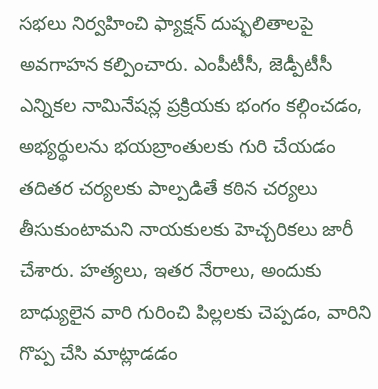సభలు నిర్వహించి ఫ్యాక్షన్ దుష్ఫలితాలపై అవగాహన కల్పించారు. ఎంపీటీసీ, జెడ్పీటీసీ ఎన్నికల నామినేషన్ల ప్రక్రియకు భంగం కల్గించడం, అభ్యర్థులను భయబ్రాంతులకు గురి చేయడం తదితర చర్యలకు పాల్పడితే కఠిన చర్యలు తీసుకుంటామని నాయకులకు హెచ్చరికలు జారీ చేశారు. హత్యలు, ఇతర నేరాలు, అందుకు బాధ్యులైన వారి గురించి పిల్లలకు చెప్పడం, వారిని గొప్ప చేసి మాట్లాడడం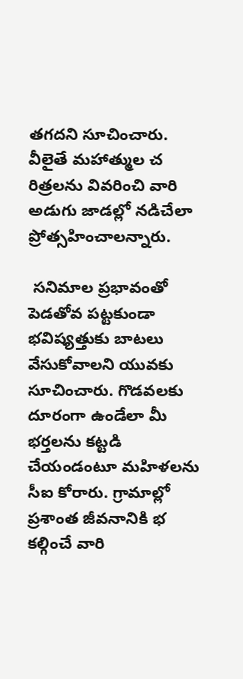తగదని సూచించారు. వీలైతే మహాత్ముల చ రిత్రలను వివరించి వారి అడుగు జాడల్లో నడిచేలా ప్రోత్సహించాలన్నారు.

 సనిమాల ప్రభావంతో పెడతోవ పట్టకుండా భవిష్యత్తుకు బాటలు వేసుకోవాలని యువకు సూచించారు. గొడవలకు దూరంగా ఉండేలా మీ భర్తలను కట్టడి చేయండంటూ మహిళలను సీఐ కోరారు. గ్రామాల్లో ప్రశాంత జీవనానికి భ కల్గించే వారి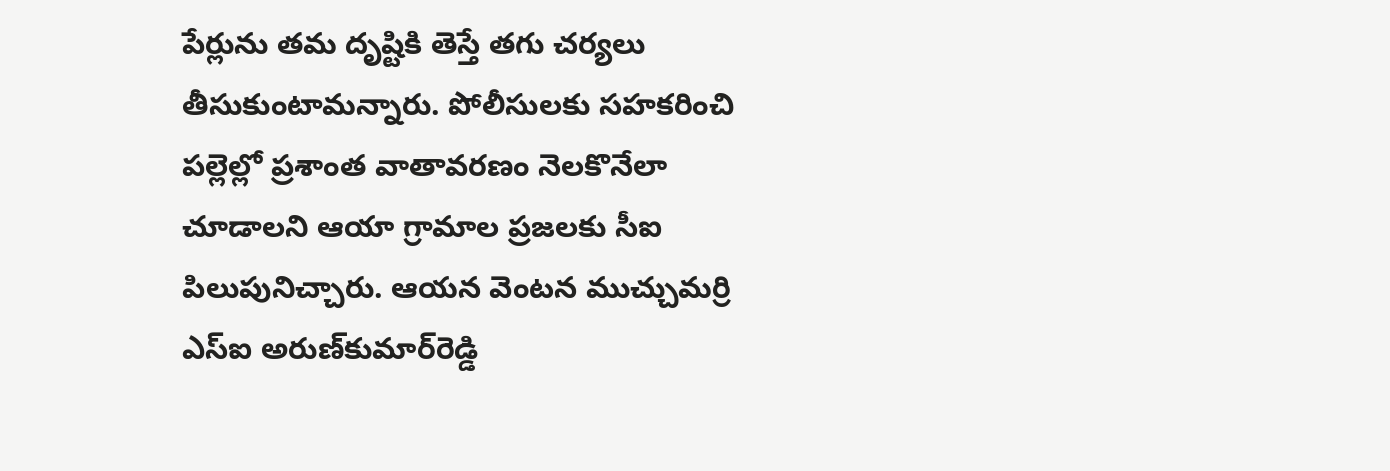పేర్లును తమ దృష్టికి తెస్తే తగు చర్యలు తీసుకుంటామన్నారు. పోలీసులకు సహకరించి పల్లెల్లో ప్రశాంత వాతావరణం నెలకొనేలా చూడాలని ఆయా గ్రామాల ప్రజలకు సీఐ పిలుపునిచ్చారు. ఆయన వెంటన ముచ్చుమర్రి ఎస్‌ఐ అరుణ్‌కుమార్‌రెడ్డి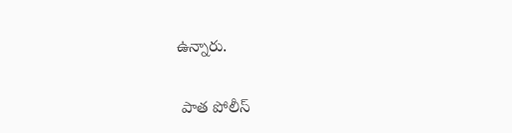ఉన్నారు.

 పాత పోలీస్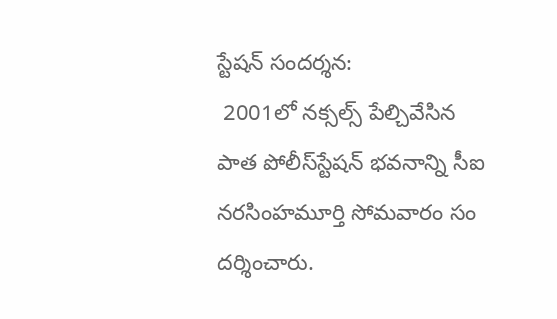స్టేషన్ సందర్శన:
 2001లో నక్సల్స్ పేల్చివేసిన పాత పోలీస్‌స్టేషన్ భవనాన్ని సీఐ నరసింహమూర్తి సోమవారం సం దర్శించారు.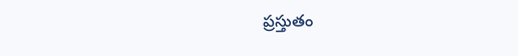ప్రస్తుతం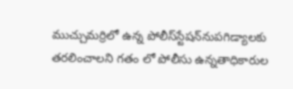ముచ్చుమర్రిలో ఉన్న పోలీస్‌స్టేషన్‌నుపగిడ్యాలకు తరలించాలని గతం లో పోలీసు ఉన్నతాధికారుల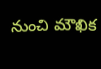నుంచి మౌఖిక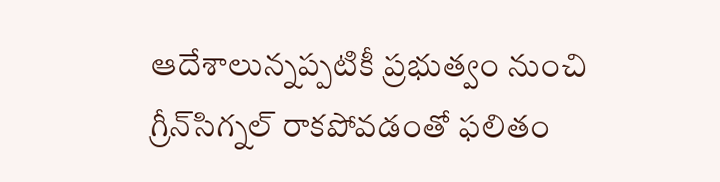ఆదేశాలున్నప్పటికీ ప్రభుత్వం నుంచి గ్రీన్‌సిగ్నల్ రాకపోవడంతో ఫలితం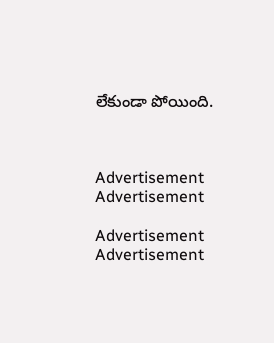లేకుండా పోయింది.



Advertisement
Advertisement

Advertisement
Advertisement